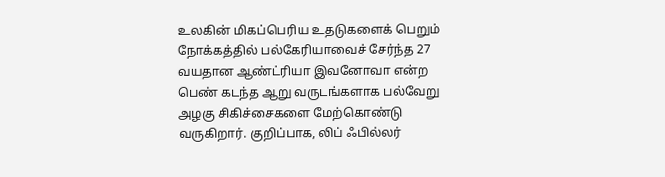உலகின் மிகப்பெரிய உதடுகளைக் பெறும் நோக்கத்தில் பல்கேரியாவைச் சேர்ந்த 27 வயதான ஆண்ட்ரியா இவனோவா என்ற பெண் கடந்த ஆறு வருடங்களாக பல்வேறு அழகு சிகிச்சைகளை மேற்கொண்டு வருகிறார். குறிப்பாக, லிப் ஃபில்லர்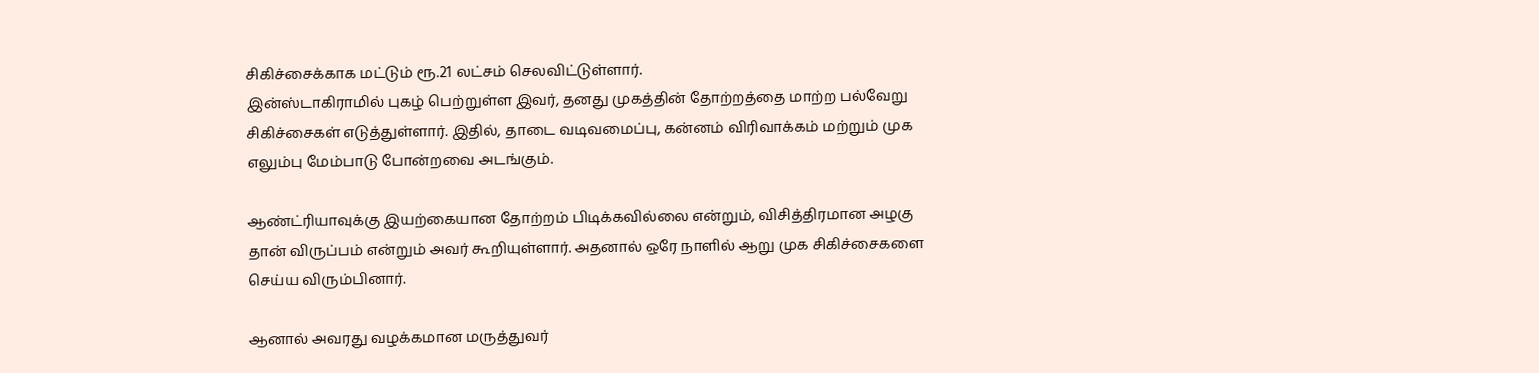சிகிச்சைக்காக மட்டும் ரூ.21 லட்சம் செலவிட்டுள்ளார்.
இன்ஸ்டாகிராமில் புகழ் பெற்றுள்ள இவர், தனது முகத்தின் தோற்றத்தை மாற்ற பல்வேறு சிகிச்சைகள் எடுத்துள்ளார். இதில், தாடை வடிவமைப்பு, கன்னம் விரிவாக்கம் மற்றும் முக எலும்பு மேம்பாடு போன்றவை அடங்கும்.

ஆண்ட்ரியாவுக்கு இயற்கையான தோற்றம் பிடிக்கவில்லை என்றும், விசித்திரமான அழகு தான் விருப்பம் என்றும் அவர் கூறியுள்ளார். அதனால் ஒரே நாளில் ஆறு முக சிகிச்சைகளை செய்ய விரும்பினார்.

ஆனால் அவரது வழக்கமான மருத்துவர்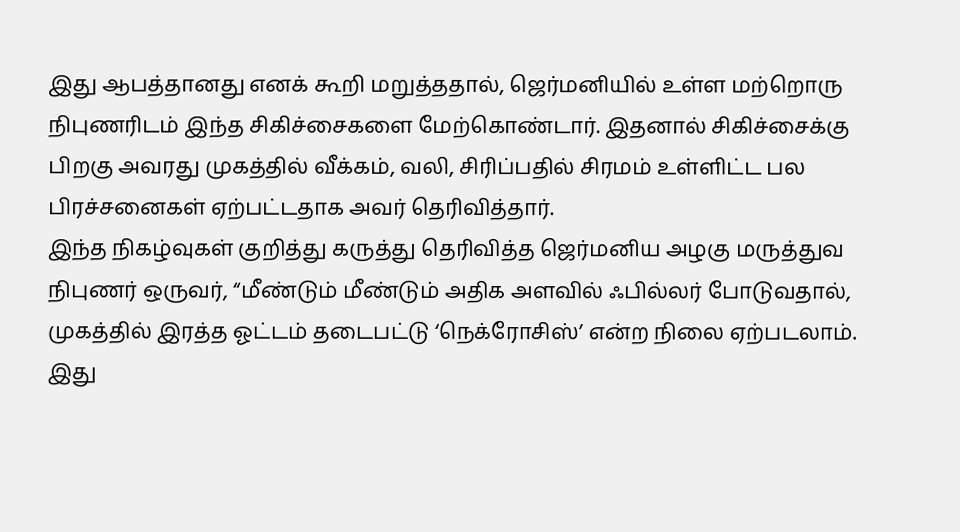இது ஆபத்தானது எனக் கூறி மறுத்ததால், ஜெர்மனியில் உள்ள மற்றொரு நிபுணரிடம் இந்த சிகிச்சைகளை மேற்கொண்டார். இதனால் சிகிச்சைக்கு பிறகு அவரது முகத்தில் வீக்கம், வலி, சிரிப்பதில் சிரமம் உள்ளிட்ட பல பிரச்சனைகள் ஏற்பட்டதாக அவர் தெரிவித்தார்.
இந்த நிகழ்வுகள் குறித்து கருத்து தெரிவித்த ஜெர்மனிய அழகு மருத்துவ நிபுணர் ஒருவர், “மீண்டும் மீண்டும் அதிக அளவில் ஃபில்லர் போடுவதால், முகத்தில் இரத்த ஓட்டம் தடைபட்டு ‘நெக்ரோசிஸ்’ என்ற நிலை ஏற்படலாம். இது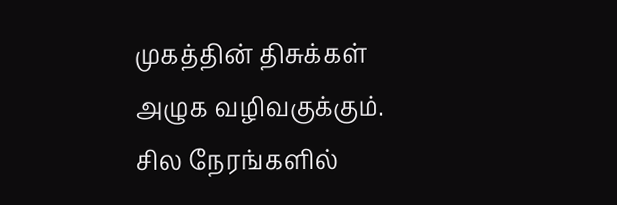முகத்தின் திசுக்கள் அழுக வழிவகுக்கும்.
சில நேரங்களில்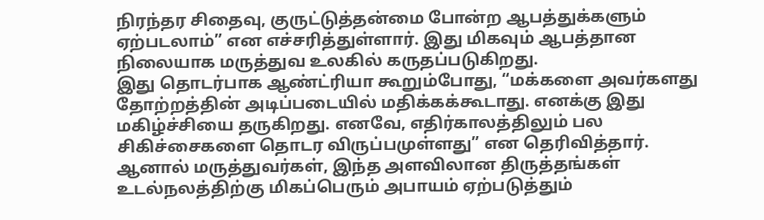நிரந்தர சிதைவு, குருட்டுத்தன்மை போன்ற ஆபத்துக்களும் ஏற்படலாம்” என எச்சரித்துள்ளார். இது மிகவும் ஆபத்தான நிலையாக மருத்துவ உலகில் கருதப்படுகிறது.
இது தொடர்பாக ஆண்ட்ரியா கூறும்போது, “மக்களை அவர்களது தோற்றத்தின் அடிப்படையில் மதிக்கக்கூடாது. எனக்கு இது மகிழ்ச்சியை தருகிறது. எனவே, எதிர்காலத்திலும் பல சிகிச்சைகளை தொடர விருப்பமுள்ளது” என தெரிவித்தார்.
ஆனால் மருத்துவர்கள், இந்த அளவிலான திருத்தங்கள் உடல்நலத்திற்கு மிகப்பெரும் அபாயம் ஏற்படுத்தும்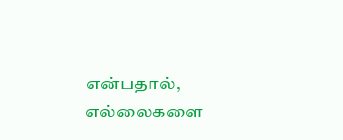என்பதால், எல்லைகளை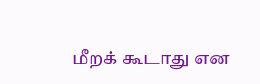மீறக் கூடாது என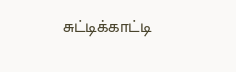சுட்டிக்காட்டி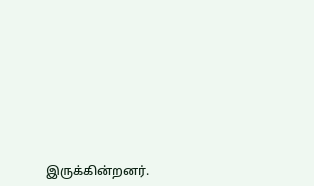இருக்கின்றனர்.